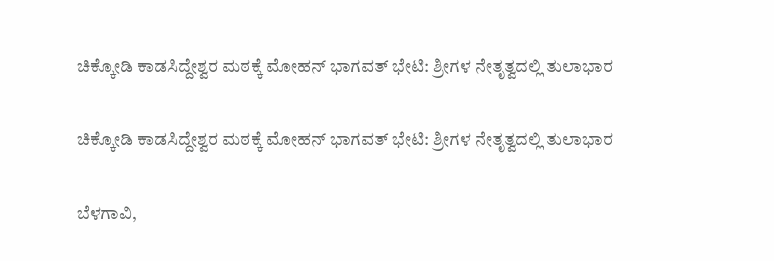ಚಿಕ್ಕೋಡಿ ಕಾಡಸಿದ್ದೇಶ್ವರ ಮಠಕ್ಕೆ ಮೋಹನ್ ಭಾಗವತ್ ಭೇಟಿ: ಶ್ರೀಗಳ ನೇತೃತ್ವದಲ್ಲಿ ತುಲಾಭಾರ

ಚಿಕ್ಕೋಡಿ ಕಾಡಸಿದ್ದೇಶ್ವರ ಮಠಕ್ಕೆ ಮೋಹನ್ ಭಾಗವತ್ ಭೇಟಿ: ಶ್ರೀಗಳ ನೇತೃತ್ವದಲ್ಲಿ ತುಲಾಭಾರ

ಬೆಳಗಾವಿ,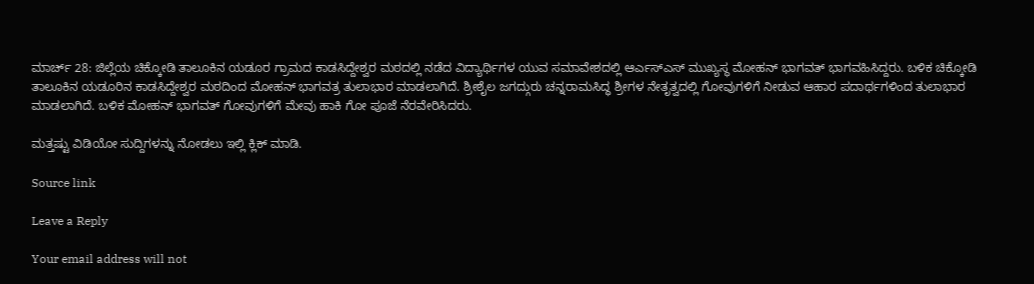ಮಾರ್ಚ್ 28: ಜಿಲ್ಲೆಯ ಚಿಕ್ಕೋಡಿ ತಾಲೂಕಿನ‌ ಯಡೂರ ಗ್ರಾಮದ ಕಾಡಸಿದ್ದೇಶ್ವರ ಮಠದಲ್ಲಿ ನಡೆದ ವಿದ್ಯಾರ್ಥಿಗಳ ಯುವ ಸಮಾವೇಶದಲ್ಲಿ ಆರ್ಎಸ್ಎಸ್ ಮುಖ್ಯಸ್ಥ ಮೋಹನ್ ಭಾಗವತ್ ಭಾಗವಹಿಸಿದ್ದರು. ಬಳಿಕ ಚಿಕ್ಕೋಡಿ ತಾಲೂಕಿನ ಯಡೂರಿನ ಕಾಡಸಿದ್ದೇಶ್ವರ ಮಠದಿಂದ ಮೋಹನ್ ಭಾಗವತ್ರ ತುಲಾಭಾರ ಮಾಡಲಾಗಿದೆ. ಶ್ರೀಶೈಲ ಜಗದ್ಗುರು ಚನ್ನರಾಮಸಿದ್ಧ ಶ್ರೀಗಳ ನೇತೃತ್ವದಲ್ಲಿ ಗೋವುಗಳಿಗೆ ನೀಡುವ ಆಹಾರ ಪದಾರ್ಥಗಳಿಂದ ತುಲಾಭಾರ ಮಾಡಲಾಗಿದೆ. ಬಳಿಕ ಮೋಹನ್ ಭಾಗವತ್ ಗೋವುಗಳಿಗೆ ಮೇವು ಹಾಕಿ ಗೋ ಪೂಜೆ ನೆರವೇರಿಸಿದರು.

ಮತ್ತಷ್ಟು ವಿಡಿಯೋ ಸುದ್ದಿಗಳನ್ನು ನೋಡಲು ಇಲ್ಲಿ ಕ್ಲಿಕ್ ಮಾಡಿ.

Source link

Leave a Reply

Your email address will not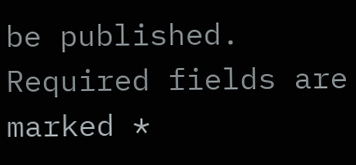be published. Required fields are marked *